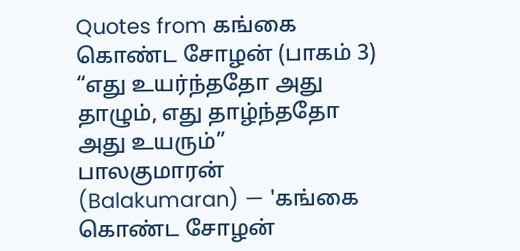Quotes from கங்கை கொண்ட சோழன் (பாகம் 3)
“எது உயர்ந்ததோ அது தாழும், எது தாழ்ந்ததோ அது உயரும்”
பாலகுமாரன் (Balakumaran) — 'கங்கை கொண்ட சோழன்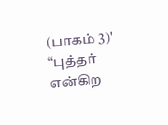(பாகம் 3)'
“புத்தர் என்கிற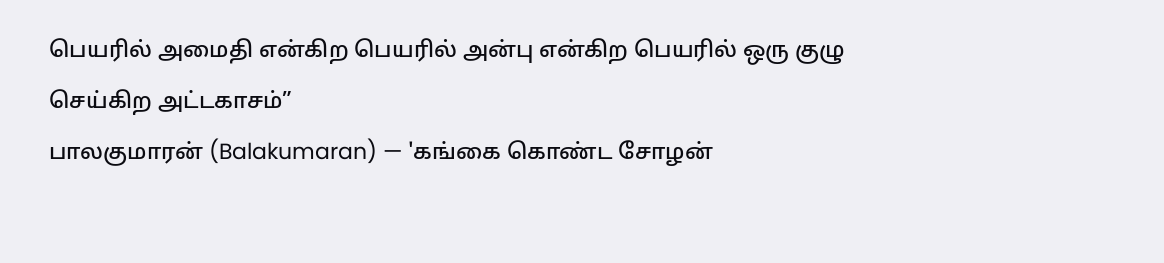பெயரில் அமைதி என்கிற பெயரில் அன்பு என்கிற பெயரில் ஒரு குழு செய்கிற அட்டகாசம்”
பாலகுமாரன் (Balakumaran) — 'கங்கை கொண்ட சோழன்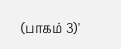(பாகம் 3)'